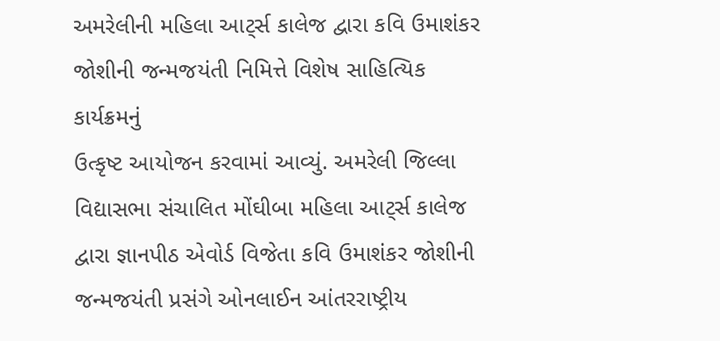અમરેલીની મહિલા આટ્‌ર્સ કાલેજ દ્વારા કવિ ઉમાશંકર જોશીની જન્મજયંતી નિમિત્તે વિશેષ સાહિત્યિક કાર્યક્રમનું
ઉત્કૃષ્ટ આયોજન કરવામાં આવ્યું. અમરેલી જિલ્લા વિદ્યાસભા સંચાલિત મોંઘીબા મહિલા આટ્‌ર્સ કાલેજ દ્વારા જ્ઞાનપીઠ એવોર્ડ વિજેતા કવિ ઉમાશંકર જોશીની જન્મજયંતી પ્રસંગે ઓનલાઈન આંતરરાષ્ટ્રીય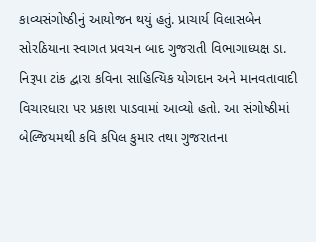કાવ્યસંગોષ્ઠીનું આયોજન થયું હતું. પ્રાચાર્ય વિલાસબેન સોરઠિયાના સ્વાગત પ્રવચન બાદ ગુજરાતી વિભાગાધ્યક્ષ ડા. નિરૂપા ટાંક દ્વારા કવિના સાહિત્યિક યોગદાન અને માનવતાવાદી વિચારધારા પર પ્રકાશ પાડવામાં આવ્યો હતો. આ સંગોષ્ઠીમાં બેલ્જિયમથી કવિ કપિલ કુમાર તથા ગુજરાતના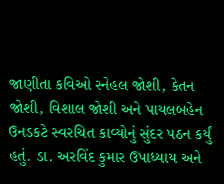જાણીતા કવિઓ સ્નેહલ જોશી, કેતન જોશી, વિશાલ જોશી અને પાયલબહેન ઉનડકટે સ્વરચિત કાવ્યોનું સુંદર પઠન કર્યું હતું. ડા. અરવિંદ કુમાર ઉપાધ્યાય અને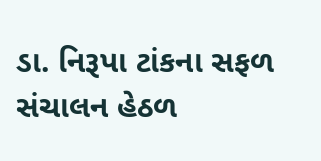ડા. નિરૂપા ટાંકના સફળ સંચાલન હેઠળ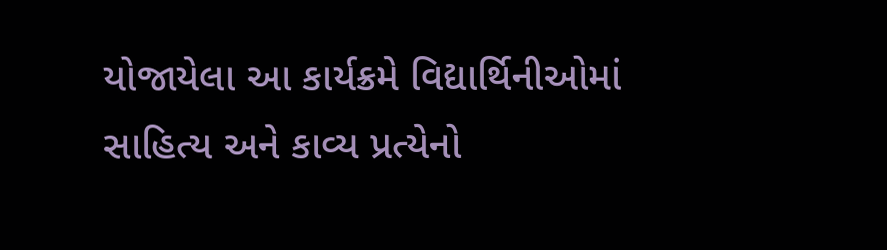યોજાયેલા આ કાર્યક્રમે વિદ્યાર્થિનીઓમાં સાહિત્ય અને કાવ્ય પ્રત્યેનો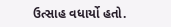ઉત્સાહ વધાર્યો હતો.